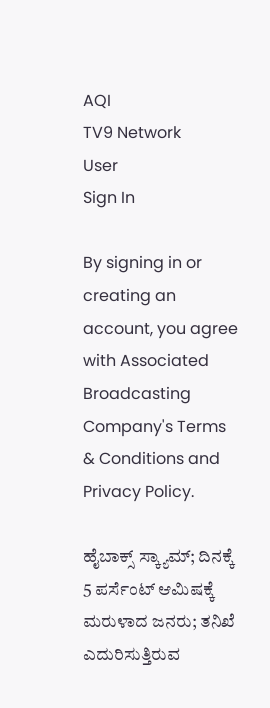AQI
TV9 Network
User
Sign In

By signing in or creating an account, you agree with Associated Broadcasting Company's Terms & Conditions and Privacy Policy.

ಹೈಬಾಕ್ಸ್ ಸ್ಕ್ಯಾಮ್; ದಿನಕ್ಕೆ 5 ಪರ್ಸೆಂಟ್ ಆಮಿಷಕ್ಕೆ ಮರುಳಾದ ಜನರು; ತನಿಖೆ ಎದುರಿಸುತ್ತಿರುವ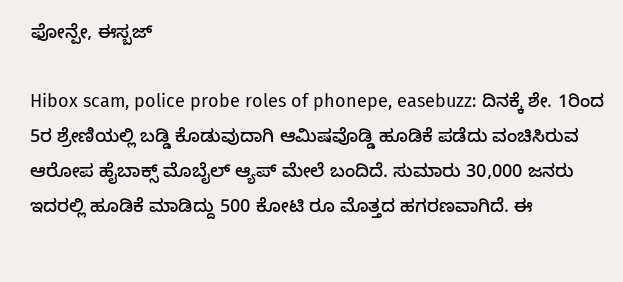ಫೋನ್ಪೇ, ಈಸ್ಬಜ್

Hibox scam, police probe roles of phonepe, easebuzz: ದಿನಕ್ಕೆ ಶೇ. 1ರಿಂದ 5ರ ಶ್ರೇಣಿಯಲ್ಲಿ ಬಡ್ಡಿ ಕೊಡುವುದಾಗಿ ಆಮಿಷವೊಡ್ಡಿ ಹೂಡಿಕೆ ಪಡೆದು ವಂಚಿಸಿರುವ ಆರೋಪ ಹೈಬಾಕ್ಸ್ ಮೊಬೈಲ್ ಆ್ಯಪ್ ಮೇಲೆ ಬಂದಿದೆ. ಸುಮಾರು 30,000 ಜನರು ಇದರಲ್ಲಿ ಹೂಡಿಕೆ ಮಾಡಿದ್ದು 500 ಕೋಟಿ ರೂ ಮೊತ್ತದ ಹಗರಣವಾಗಿದೆ. ಈ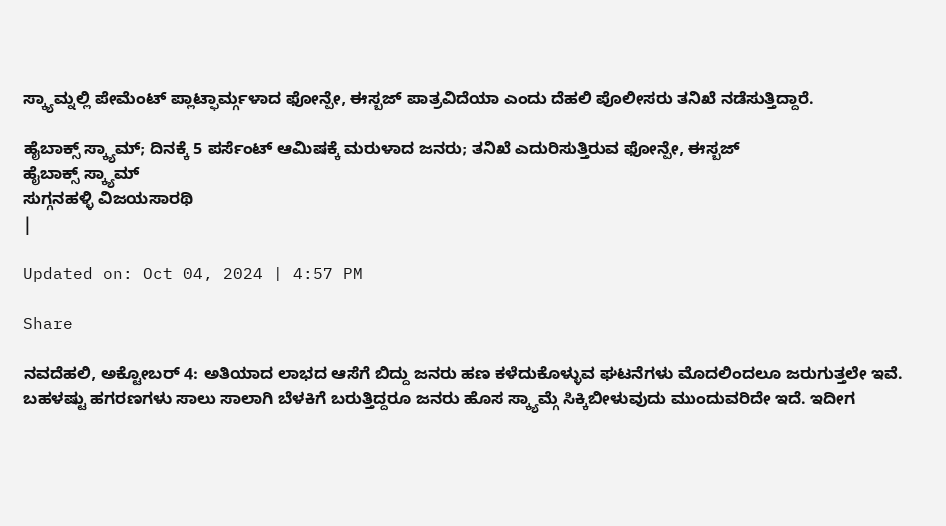ಸ್ಕ್ಯಾಮ್ನಲ್ಲಿ ಪೇಮೆಂಟ್ ಪ್ಲಾಟ್ಫಾರ್ಮ್ಗಳಾದ ಫೋನ್ಪೇ, ಈಸ್ಬಜ್ ಪಾತ್ರವಿದೆಯಾ ಎಂದು ದೆಹಲಿ ಪೊಲೀಸರು ತನಿಖೆ ನಡೆಸುತ್ತಿದ್ದಾರೆ.

ಹೈಬಾಕ್ಸ್ ಸ್ಕ್ಯಾಮ್; ದಿನಕ್ಕೆ 5 ಪರ್ಸೆಂಟ್ ಆಮಿಷಕ್ಕೆ ಮರುಳಾದ ಜನರು; ತನಿಖೆ ಎದುರಿಸುತ್ತಿರುವ ಫೋನ್ಪೇ, ಈಸ್ಬಜ್
ಹೈಬಾಕ್ಸ್ ಸ್ಕ್ಯಾಮ್
ಸುಗ್ಗನಹಳ್ಳಿ ವಿಜಯಸಾರಥಿ
|

Updated on: Oct 04, 2024 | 4:57 PM

Share

ನವದೆಹಲಿ, ಅಕ್ಟೋಬರ್ 4: ಅತಿಯಾದ ಲಾಭದ ಆಸೆಗೆ ಬಿದ್ದು ಜನರು ಹಣ ಕಳೆದುಕೊಳ್ಳುವ ಘಟನೆಗಳು ಮೊದಲಿಂದಲೂ ಜರುಗುತ್ತಲೇ ಇವೆ. ಬಹಳಷ್ಟು ಹಗರಣಗಳು ಸಾಲು ಸಾಲಾಗಿ ಬೆಳಕಿಗೆ ಬರುತ್ತಿದ್ದರೂ ಜನರು ಹೊಸ ಸ್ಕ್ಯಾಮ್ಗೆ ಸಿಕ್ಕಿಬೀಳುವುದು ಮುಂದುವರಿದೇ ಇದೆ. ಇದೀಗ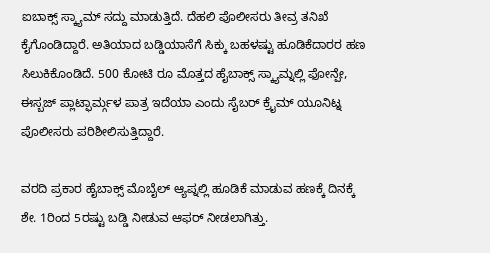ಐಬಾಕ್ಸ್ ಸ್ಕ್ಯಾಮ್ ಸದ್ದು ಮಾಡುತ್ತಿದೆ. ದೆಹಲಿ ಪೊಲೀಸರು ತೀವ್ರ ತನಿಖೆ ಕೈಗೊಂಡಿದ್ದಾರೆ. ಅತಿಯಾದ ಬಡ್ಡಿಯಾಸೆಗೆ ಸಿಕ್ಕು ಬಹಳಷ್ಟು ಹೂಡಿಕೆದಾರರ ಹಣ ಸಿಲುಕಿಕೊಂಡಿದೆ. 500 ಕೋಟಿ ರೂ ಮೊತ್ತದ ಹೈಬಾಕ್ಸ್ ಸ್ಕ್ಯಾಮ್ನಲ್ಲಿ ಫೋನ್ಪೇ, ಈಸ್ಬಜ್ ಪ್ಲಾಟ್ಫಾರ್ಮ್ಗಳ ಪಾತ್ರ ಇದೆಯಾ ಎಂದು ಸೈಬರ್ ಕ್ರೈಮ್ ಯೂನಿಟ್ನ ಪೊಲೀಸರು ಪರಿಶೀಲಿಸುತ್ತಿದ್ದಾರೆ.

ವರದಿ ಪ್ರಕಾರ ಹೈಬಾಕ್ಸ್ ಮೊಬೈಲ್ ಆ್ಯಪ್ನಲ್ಲಿ ಹೂಡಿಕೆ ಮಾಡುವ ಹಣಕ್ಕೆ ದಿನಕ್ಕೆ ಶೇ. 1ರಿಂದ 5ರಷ್ಟು ಬಡ್ಡಿ ನೀಡುವ ಆಫರ್ ನೀಡಲಾಗಿತ್ತು.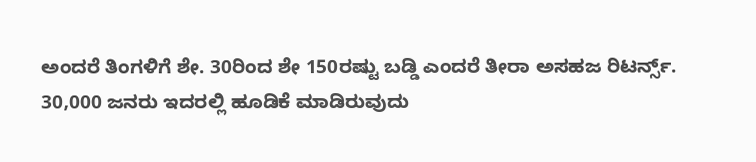ಅಂದರೆ ತಿಂಗಳಿಗೆ ಶೇ. 30ರಿಂದ ಶೇ 150ರಷ್ಟು ಬಡ್ಡಿ ಎಂದರೆ ತೀರಾ ಅಸಹಜ ರಿಟರ್ನ್ಸ್. 30,000 ಜನರು ಇದರಲ್ಲಿ ಹೂಡಿಕೆ ಮಾಡಿರುವುದು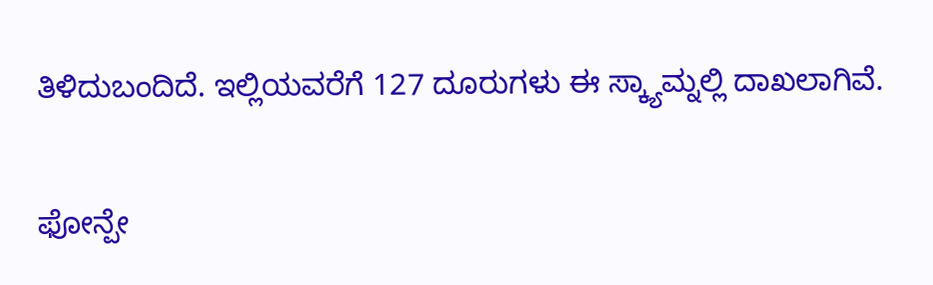ತಿಳಿದುಬಂದಿದೆ. ಇಲ್ಲಿಯವರೆಗೆ 127 ದೂರುಗಳು ಈ ಸ್ಕ್ಯಾಮ್ನಲ್ಲಿ ದಾಖಲಾಗಿವೆ.

ಫೋನ್ಪೇ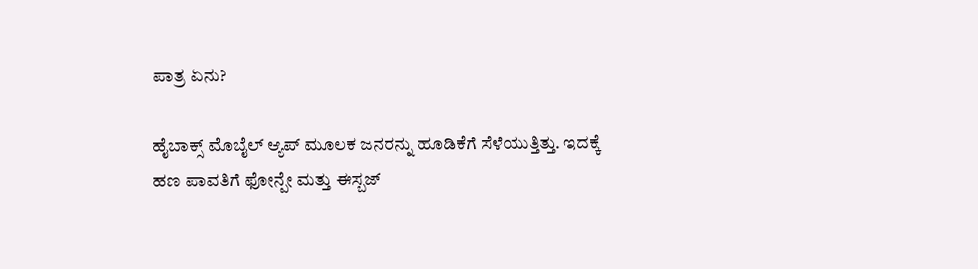ಪಾತ್ರ ಏನು?

ಹೈಬಾಕ್ಸ್ ಮೊಬೈಲ್ ಆ್ಯಪ್ ಮೂಲಕ ಜನರನ್ನು ಹೂಡಿಕೆಗೆ ಸೆಳೆಯುತ್ತಿತ್ತು. ಇದಕ್ಕೆ ಹಣ ಪಾವತಿಗೆ ಫೋನ್ಪೇ ಮತ್ತು ಈಸ್ಬಜ್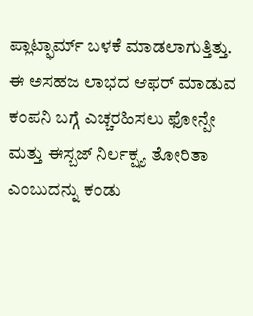ಪ್ಲಾಟ್ಫಾರ್ಮ್ ಬಳಕೆ ಮಾಡಲಾಗುತ್ತಿತ್ತು. ಈ ಅಸಹಜ ಲಾಭದ ಆಫರ್ ಮಾಡುವ ಕಂಪನಿ ಬಗ್ಗೆ ಎಚ್ಚರಹಿಸಲು ಫೋನ್ಪೇ ಮತ್ತು ಈಸ್ಬಜ್ ನಿರ್ಲಕ್ಷ್ಯ ತೋರಿತಾ ಎಂಬುದನ್ನು ಕಂಡು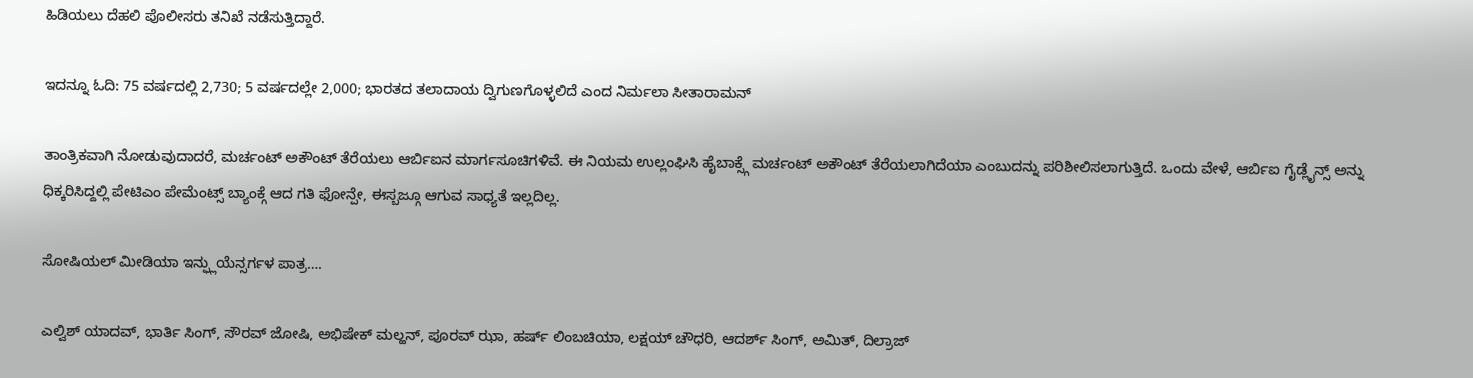ಹಿಡಿಯಲು ದೆಹಲಿ ಪೊಲೀಸರು ತನಿಖೆ ನಡೆಸುತ್ತಿದ್ದಾರೆ.

ಇದನ್ನೂ ಓದಿ: 75 ವರ್ಷದಲ್ಲಿ 2,730; 5 ವರ್ಷದಲ್ಲೇ 2,000; ಭಾರತದ ತಲಾದಾಯ ದ್ವಿಗುಣಗೊಳ್ಳಲಿದೆ ಎಂದ ನಿರ್ಮಲಾ ಸೀತಾರಾಮನ್

ತಾಂತ್ರಿಕವಾಗಿ ನೋಡುವುದಾದರೆ, ಮರ್ಚಂಟ್ ಅಕೌಂಟ್ ತೆರೆಯಲು ಆರ್ಬಿಐನ ಮಾರ್ಗಸೂಚಿಗಳಿವೆ. ಈ ನಿಯಮ ಉಲ್ಲಂಘಿಸಿ ಹೈಬಾಕ್ಸ್ಗೆ ಮರ್ಚಂಟ್ ಅಕೌಂಟ್ ತೆರೆಯಲಾಗಿದೆಯಾ ಎಂಬುದನ್ನು ಪರಿಶೀಲಿಸಲಾಗುತ್ತಿದೆ. ಒಂದು ವೇಳೆ, ಆರ್ಬಿಐ ಗೈಡ್ಲೈನ್ಸ್ ಅನ್ನು ಧಿಕ್ಕರಿಸಿದ್ದಲ್ಲಿ ಪೇಟಿಎಂ ಪೇಮೆಂಟ್ಸ್ ಬ್ಯಾಂಕ್ಗೆ ಆದ ಗತಿ ಫೋನ್ಪೇ, ಈಸ್ಬಜ್ಗೂ ಆಗುವ ಸಾಧ್ಯತೆ ಇಲ್ಲದಿಲ್ಲ.

ಸೋಷಿಯಲ್ ಮೀಡಿಯಾ ಇನ್ಫ್ಲುಯೆನ್ಸರ್ಗಳ ಪಾತ್ರ….

ಎಲ್ವಿಶ್ ಯಾದವ್, ಭಾರ್ತಿ ಸಿಂಗ್, ಸೌರವ್ ಜೋಷಿ, ಅಭಿಷೇಕ್ ಮಲ್ಹನ್, ಪೂರವ್ ಝಾ, ಹರ್ಷ್ ಲಿಂಬಚಿಯಾ, ಲಕ್ಷಯ್ ಚೌಧರಿ, ಆದರ್ಶ್ ಸಿಂಗ್, ಅಮಿತ್, ದಿಲ್ರಾಜ್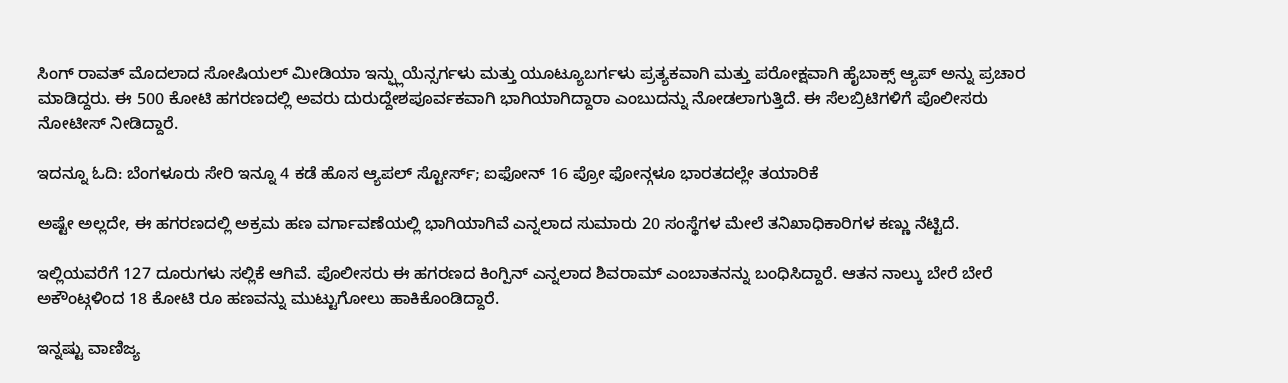ಸಿಂಗ್ ರಾವತ್ ಮೊದಲಾದ ಸೋಷಿಯಲ್ ಮೀಡಿಯಾ ಇನ್ಫ್ಲುಯೆನ್ಸರ್ಗಳು ಮತ್ತು ಯೂಟ್ಯೂಬರ್ಗಳು ಪ್ರತ್ಯಕವಾಗಿ ಮತ್ತು ಪರೋಕ್ಷವಾಗಿ ಹೈಬಾಕ್ಸ್ ಆ್ಯಪ್ ಅನ್ನು ಪ್ರಚಾರ ಮಾಡಿದ್ದರು. ಈ 500 ಕೋಟಿ ಹಗರಣದಲ್ಲಿ ಅವರು ದುರುದ್ದೇಶಪೂರ್ವಕವಾಗಿ ಭಾಗಿಯಾಗಿದ್ದಾರಾ ಎಂಬುದನ್ನು ನೋಡಲಾಗುತ್ತಿದೆ. ಈ ಸೆಲಬ್ರಿಟಿಗಳಿಗೆ ಪೊಲೀಸರು ನೋಟೀಸ್ ನೀಡಿದ್ದಾರೆ.

ಇದನ್ನೂ ಓದಿ: ಬೆಂಗಳೂರು ಸೇರಿ ಇನ್ನೂ 4 ಕಡೆ ಹೊಸ ಆ್ಯಪಲ್ ಸ್ಟೋರ್ಸ್; ಐಫೋನ್ 16 ಪ್ರೋ ಫೋನ್ಗಳೂ ಭಾರತದಲ್ಲೇ ತಯಾರಿಕೆ

ಅಷ್ಟೇ ಅಲ್ಲದೇ, ಈ ಹಗರಣದಲ್ಲಿ ಅಕ್ರಮ ಹಣ ವರ್ಗಾವಣೆಯಲ್ಲಿ ಭಾಗಿಯಾಗಿವೆ ಎನ್ನಲಾದ ಸುಮಾರು 20 ಸಂಸ್ಥೆಗಳ ಮೇಲೆ ತನಿಖಾಧಿಕಾರಿಗಳ ಕಣ್ಣು ನೆಟ್ಟಿದೆ.

ಇಲ್ಲಿಯವರೆಗೆ 127 ದೂರುಗಳು ಸಲ್ಲಿಕೆ ಆಗಿವೆ. ಪೊಲೀಸರು ಈ ಹಗರಣದ ಕಿಂಗ್ಪಿನ್ ಎನ್ನಲಾದ ಶಿವರಾಮ್ ಎಂಬಾತನನ್ನು ಬಂಧಿಸಿದ್ದಾರೆ. ಆತನ ನಾಲ್ಕು ಬೇರೆ ಬೇರೆ ಅಕೌಂಟ್ಗಳಿಂದ 18 ಕೋಟಿ ರೂ ಹಣವನ್ನು ಮುಟ್ಟುಗೋಲು ಹಾಕಿಕೊಂಡಿದ್ದಾರೆ.

ಇನ್ನಷ್ಟು ವಾಣಿಜ್ಯ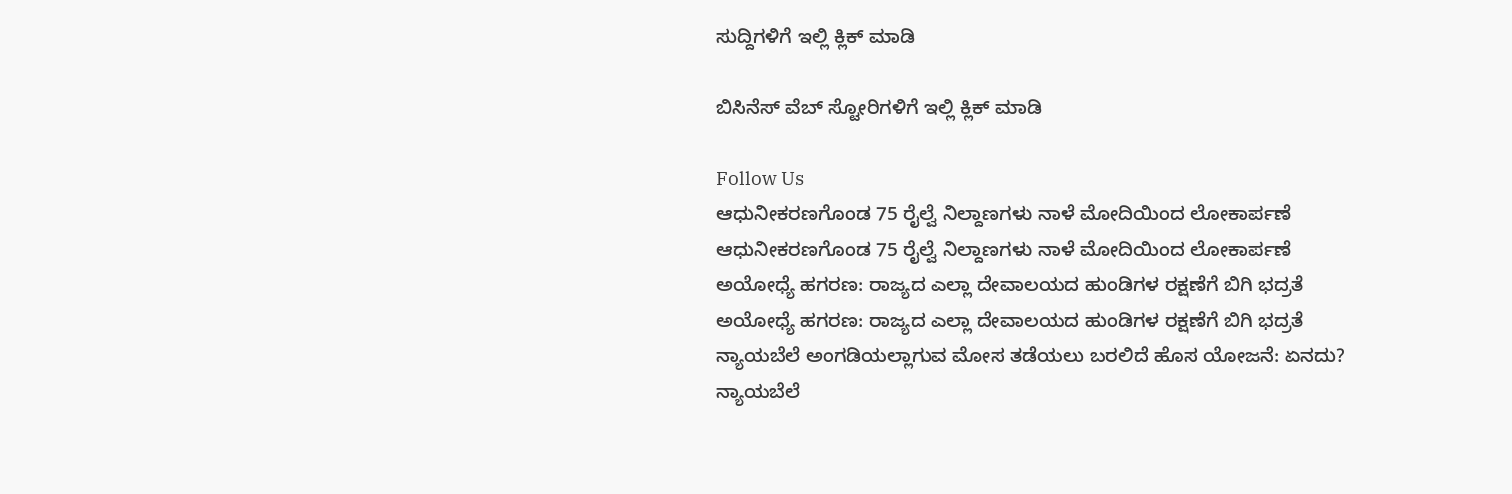ಸುದ್ದಿಗಳಿಗೆ ಇಲ್ಲಿ ಕ್ಲಿಕ್ ಮಾಡಿ

ಬಿಸಿನೆಸ್ ವೆಬ್ ಸ್ಟೋರಿಗಳಿಗೆ ಇಲ್ಲಿ ಕ್ಲಿಕ್ ಮಾಡಿ

Follow Us
ಆಧುನೀಕರಣಗೊಂಡ 75 ರೈಲ್ವೆ ನಿಲ್ದಾಣಗಳು ನಾಳೆ ಮೋದಿಯಿಂದ ಲೋಕಾರ್ಪಣೆ
ಆಧುನೀಕರಣಗೊಂಡ 75 ರೈಲ್ವೆ ನಿಲ್ದಾಣಗಳು ನಾಳೆ ಮೋದಿಯಿಂದ ಲೋಕಾರ್ಪಣೆ
ಅಯೋಧ್ಯೆ ಹಗರಣ: ರಾಜ್ಯದ ಎಲ್ಲಾ ದೇವಾಲಯದ ಹುಂಡಿಗಳ ರಕ್ಷಣೆಗೆ ಬಿಗಿ ಭದ್ರತೆ
ಅಯೋಧ್ಯೆ ಹಗರಣ: ರಾಜ್ಯದ ಎಲ್ಲಾ ದೇವಾಲಯದ ಹುಂಡಿಗಳ ರಕ್ಷಣೆಗೆ ಬಿಗಿ ಭದ್ರತೆ
ನ್ಯಾಯಬೆಲೆ ಅಂಗಡಿಯಲ್ಲಾಗುವ ಮೋಸ ತಡೆಯಲು ಬರಲಿದೆ ಹೊಸ ಯೋಜನೆ: ಏನದು?
ನ್ಯಾಯಬೆಲೆ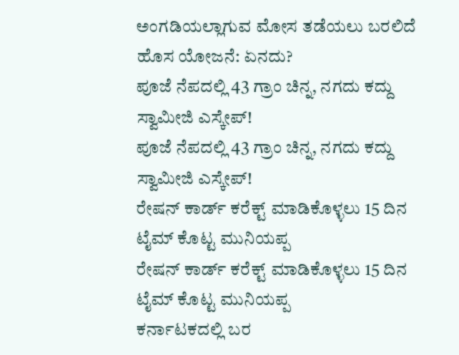ಅಂಗಡಿಯಲ್ಲಾಗುವ ಮೋಸ ತಡೆಯಲು ಬರಲಿದೆ ಹೊಸ ಯೋಜನೆ: ಏನದು?
ಪೂಜೆ ನೆಪದಲ್ಲಿ 43 ಗ್ರಾಂ ಚಿನ್ನ, ನಗದು ಕದ್ದು ಸ್ವಾಮೀಜಿ ಎಸ್ಕೇಪ್!
ಪೂಜೆ ನೆಪದಲ್ಲಿ 43 ಗ್ರಾಂ ಚಿನ್ನ, ನಗದು ಕದ್ದು ಸ್ವಾಮೀಜಿ ಎಸ್ಕೇಪ್!
ರೇಷನ್ ಕಾರ್ಡ್ ಕರೆಕ್ಟ್ ಮಾಡಿಕೊಳ್ಳಲು 15 ದಿನ ಟೈಮ್ ಕೊಟ್ಟ ಮುನಿಯಪ್ಪ
ರೇಷನ್ ಕಾರ್ಡ್ ಕರೆಕ್ಟ್ ಮಾಡಿಕೊಳ್ಳಲು 15 ದಿನ ಟೈಮ್ ಕೊಟ್ಟ ಮುನಿಯಪ್ಪ
ಕರ್ನಾಟಕದಲ್ಲಿ ಬರ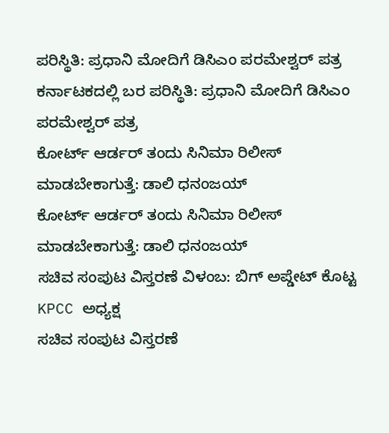ಪರಿಸ್ಥಿತಿ: ಪ್ರಧಾನಿ ಮೋದಿಗೆ ಡಿಸಿಎಂ ಪರಮೇಶ್ವರ್ ಪತ್ರ
ಕರ್ನಾಟಕದಲ್ಲಿ ಬರ ಪರಿಸ್ಥಿತಿ: ಪ್ರಧಾನಿ ಮೋದಿಗೆ ಡಿಸಿಎಂ ಪರಮೇಶ್ವರ್ ಪತ್ರ
ಕೋರ್ಟ್ ಆರ್ಡರ್ ತಂದು ಸಿನಿಮಾ ರಿಲೀಸ್ ಮಾಡಬೇಕಾಗುತ್ತೆ: ಡಾಲಿ ಧನಂಜಯ್
ಕೋರ್ಟ್ ಆರ್ಡರ್ ತಂದು ಸಿನಿಮಾ ರಿಲೀಸ್ ಮಾಡಬೇಕಾಗುತ್ತೆ: ಡಾಲಿ ಧನಂಜಯ್
ಸಚಿವ ಸಂಪುಟ ವಿಸ್ತರಣೆ ವಿಳಂಬ: ಬಿಗ್ ಅಪ್ಡೇಟ್ ಕೊಟ್ಟ KPCC ಅಧ್ಯಕ್ಷ
ಸಚಿವ ಸಂಪುಟ ವಿಸ್ತರಣೆ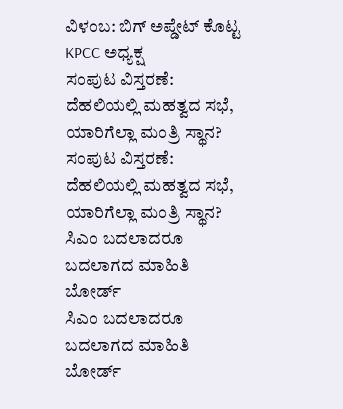ವಿಳಂಬ: ಬಿಗ್ ಅಪ್ಡೇಟ್ ಕೊಟ್ಟ KPCC ಅಧ್ಯಕ್ಷ
ಸಂಪುಟ ವಿಸ್ತರಣೆ: ದೆಹಲಿಯಲ್ಲಿ ಮಹತ್ವದ ಸಭೆ, ಯಾರಿಗೆಲ್ಲಾ ಮಂತ್ರಿ ಸ್ಥಾನ?
ಸಂಪುಟ ವಿಸ್ತರಣೆ: ದೆಹಲಿಯಲ್ಲಿ ಮಹತ್ವದ ಸಭೆ, ಯಾರಿಗೆಲ್ಲಾ ಮಂತ್ರಿ ಸ್ಥಾನ?
ಸಿಎಂ ಬದಲಾದರೂ ಬದಲಾಗದ ಮಾಹಿತಿ ಬೋರ್ಡ್
ಸಿಎಂ ಬದಲಾದರೂ ಬದಲಾಗದ ಮಾಹಿತಿ ಬೋರ್ಡ್